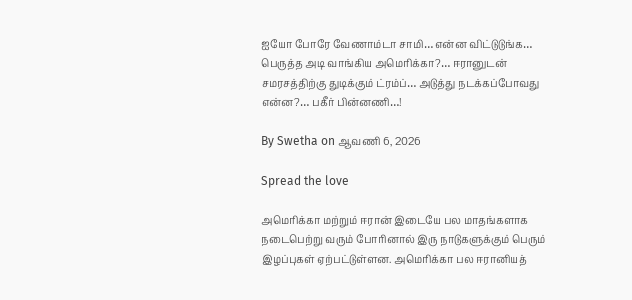ஐயோ போரே வேணாம்டா சாமி… என்ன விட்டுடுங்க… பெருத்த அடி வாங்கிய அமெரிக்கா?… ஈரானுடன் சமரசத்திற்கு துடிக்கும் ட்ரம்ப்… அடுத்து நடக்கப்போவது என்ன?… பகீர் பின்னணி…!

By Swetha on ஆவணி 6, 2026

Spread the love

அமெரிக்கா மற்றும் ஈரான் இடையே பல மாதங்களாக நடைபெற்று வரும் போரினால் இரு நாடுகளுக்கும் பெரும் இழப்புகள் ஏற்பட்டுள்ளன. அமெரிக்கா பல ஈரானியத்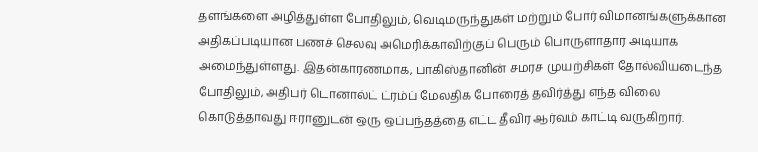தளங்களை அழித்துள்ள போதிலும், வெடிமருந்துகள் மற்றும் போர் விமானங்களுக்கான அதிகப்படியான பணச் செலவு அமெரிக்காவிற்குப் பெரும் பொருளாதார அடியாக அமைந்துள்ளது. இதன்காரணமாக, பாகிஸ்தானின் சமரச முயற்சிகள் தோல்வியடைந்த போதிலும், அதிபர் டொனால்ட் ட்ரம்ப் மேலதிக போரைத் தவிர்த்து எந்த விலை கொடுத்தாவது ஈரானுடன் ஒரு ஒப்பந்தத்தை எட்ட தீவிர ஆர்வம் காட்டி வருகிறார்.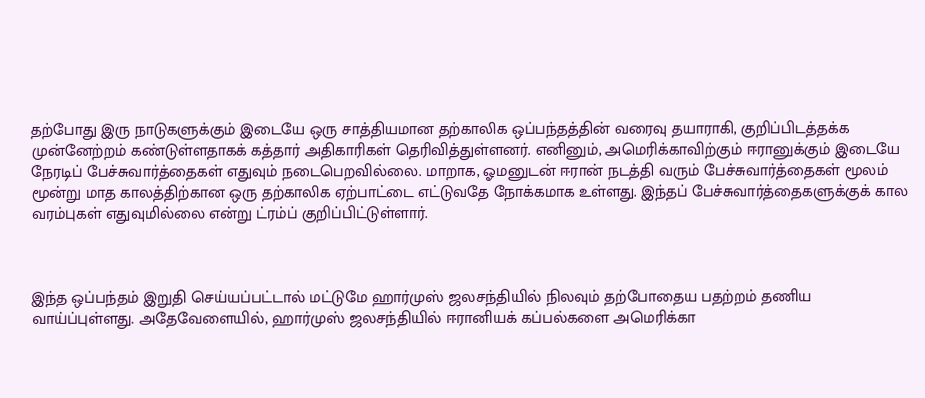தற்போது இரு நாடுகளுக்கும் இடையே ஒரு சாத்தியமான தற்காலிக ஒப்பந்தத்தின் வரைவு தயாராகி, குறிப்பிடத்தக்க முன்னேற்றம் கண்டுள்ளதாகக் கத்தார் அதிகாரிகள் தெரிவித்துள்ளனர். எனினும், அமெரிக்காவிற்கும் ஈரானுக்கும் இடையே நேரடிப் பேச்சுவார்த்தைகள் எதுவும் நடைபெறவில்லை. மாறாக, ஓமனுடன் ஈரான் நடத்தி வரும் பேச்சுவார்த்தைகள் மூலம் மூன்று மாத காலத்திற்கான ஒரு தற்காலிக ஏற்பாட்டை எட்டுவதே நோக்கமாக உள்ளது. இந்தப் பேச்சுவார்த்தைகளுக்குக் கால வரம்புகள் எதுவுமில்லை என்று ட்ரம்ப் குறிப்பிட்டுள்ளார்.



இந்த ஒப்பந்தம் இறுதி செய்யப்பட்டால் மட்டுமே ஹார்முஸ் ஜலசந்தியில் நிலவும் தற்போதைய பதற்றம் தணிய வாய்ப்புள்ளது. அதேவேளையில், ஹார்முஸ் ஜலசந்தியில் ஈரானியக் கப்பல்களை அமெரிக்கா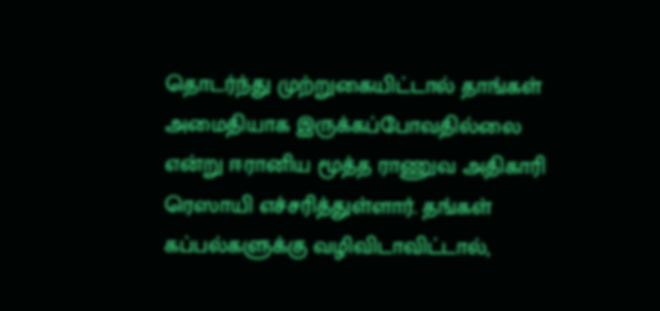தொடர்ந்து முற்றுகையிட்டால் தாங்கள் அமைதியாக இருக்கப்போவதில்லை என்று ஈரானிய மூத்த ராணுவ அதிகாரி ரெஸாயி எச்சரித்துள்ளார். தங்கள் கப்பல்களுக்கு வழிவிடாவிட்டால்,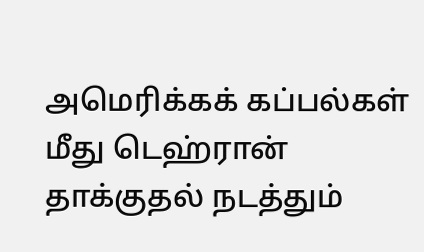அமெரிக்கக் கப்பல்கள் மீது டெஹ்ரான் தாக்குதல் நடத்தும்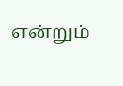என்றும்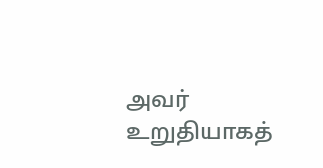அவர் உறுதியாகத்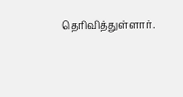தெரிவித்துள்ளார்.